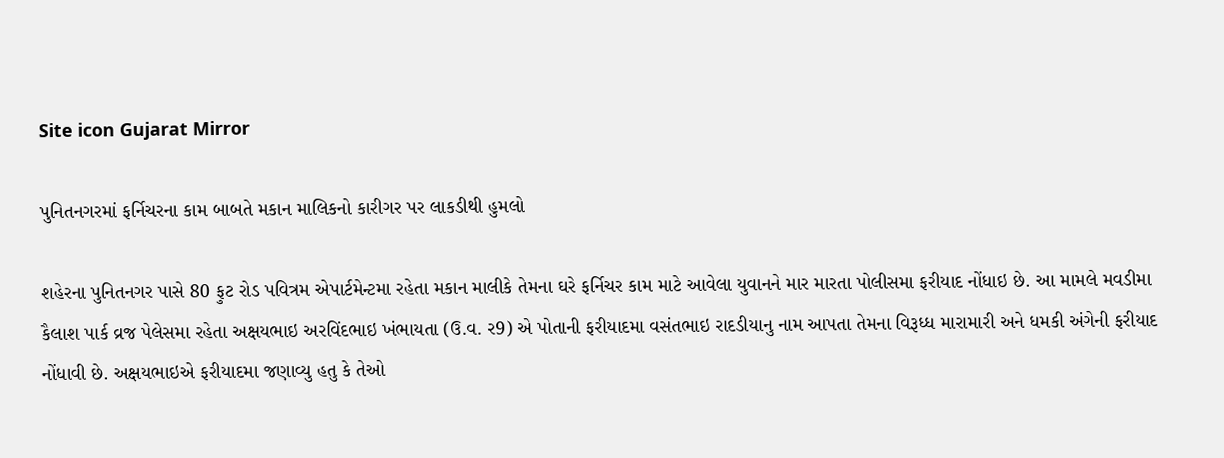Site icon Gujarat Mirror

પુનિતનગરમાં ફર્નિચરના કામ બાબતે મકાન માલિકનો કારીગર પર લાકડીથી હુમલો

શહેરના પુનિતનગર પાસે 80 ફુટ રોડ પવિત્રમ એપાર્ટમેન્ટમા રહેતા મકાન માલીકે તેમના ઘરે ફર્નિચર કામ માટે આવેલા યુવાનને માર મારતા પોલીસમા ફરીયાદ નોંધાઇ છે. આ મામલે મવડીમા કૈલાશ પાર્ક વ્રજ પેલેસમા રહેતા અક્ષયભાઇ અરવિંદભાઇ ખંભાયતા (ઉ.વ. ર9) એ પોતાની ફરીયાદમા વસંતભાઇ રાદડીયાનુ નામ આપતા તેમના વિરૂધ્ધ મારામારી અને ધમકી અંગેની ફરીયાદ નોંધાવી છે. અક્ષયભાઇએ ફરીયાદમા જણાવ્યુ હતુ કે તેઓ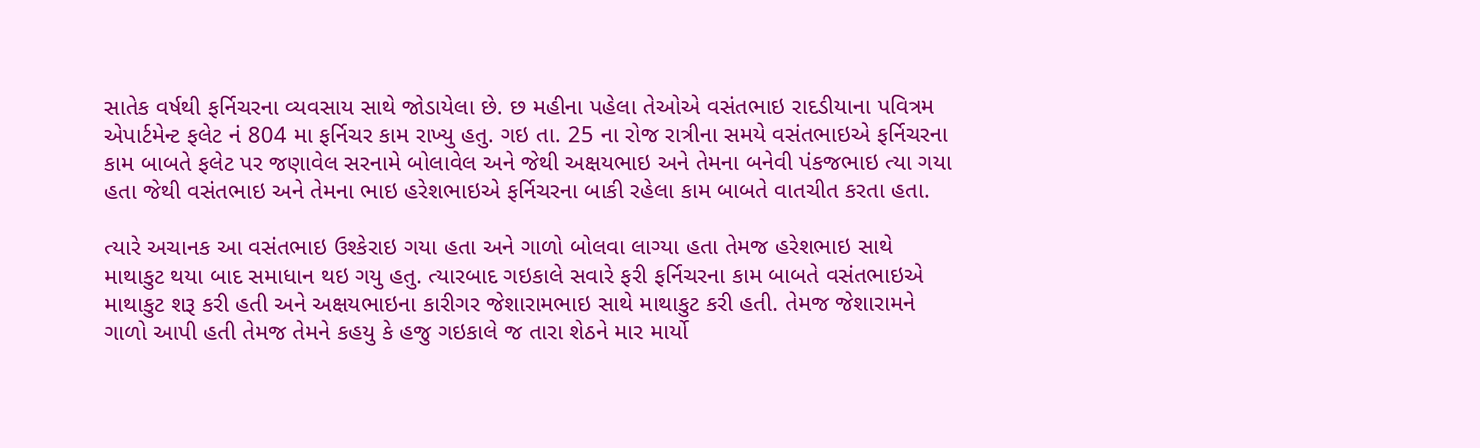સાતેક વર્ષથી ફર્નિચરના વ્યવસાય સાથે જોડાયેલા છે. છ મહીના પહેલા તેઓએ વસંતભાઇ રાદડીયાના પવિત્રમ એપાર્ટમેન્ટ ફલેટ નં 804 મા ફર્નિચર કામ રાખ્યુ હતુ. ગઇ તા. 25 ના રોજ રાત્રીના સમયે વસંતભાઇએ ફર્નિચરના કામ બાબતે ફલેટ પર જણાવેલ સરનામે બોલાવેલ અને જેથી અક્ષયભાઇ અને તેમના બનેવી પંકજભાઇ ત્યા ગયા હતા જેથી વસંતભાઇ અને તેમના ભાઇ હરેશભાઇએ ફર્નિચરના બાકી રહેલા કામ બાબતે વાતચીત કરતા હતા.

ત્યારે અચાનક આ વસંતભાઇ ઉશ્કેરાઇ ગયા હતા અને ગાળો બોલવા લાગ્યા હતા તેમજ હરેશભાઇ સાથે માથાકુટ થયા બાદ સમાધાન થઇ ગયુ હતુ. ત્યારબાદ ગઇકાલે સવારે ફરી ફર્નિચરના કામ બાબતે વસંતભાઇએ માથાકુટ શરૂ કરી હતી અને અક્ષયભાઇના કારીગર જેશારામભાઇ સાથે માથાકુટ કરી હતી. તેમજ જેશારામને ગાળો આપી હતી તેમજ તેમને કહયુ કે હજુ ગઇકાલે જ તારા શેઠને માર માર્યો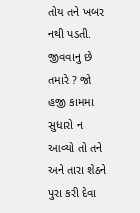તોય તને ખબર નથી પડતી. જીવવાનુ છે તમારે ? જો હજી કામમા સુધારો ન આવ્યો તો તને અને તારા શેઠને પુરા કરી દેવા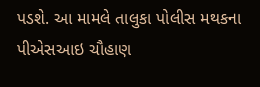પડશે. આ મામલે તાલુકા પોલીસ મથકના પીએસઆઇ ચૌહાણ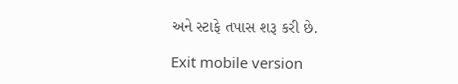અને સ્ટાફે તપાસ શરૂ કરી છે.

Exit mobile version